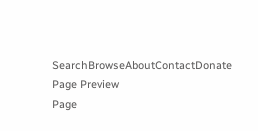SearchBrowseAboutContactDonate
Page Preview
Page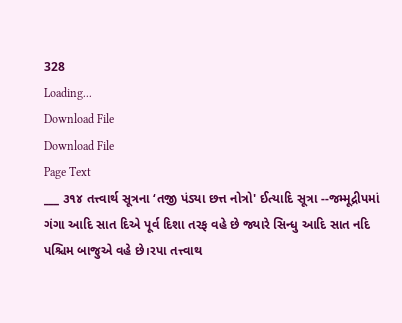328
Loading...
Download File
Download File
Page Text
___ ૩૧૪ તત્ત્વાર્થ સૂત્રના ‘તજી પંડ્યા છત્ત નોત્રો' ઈત્યાદિ સૂત્રા --જમ્મૂદ્રીપમાં ગંગા આદિ સાત દિએ પૂર્વ દિશા તરફ વહે છે જ્યારે સિન્ધુ આદિ સાત નદિ પશ્ચિમ બાજુએ વહે છે।રપા તત્ત્વાથ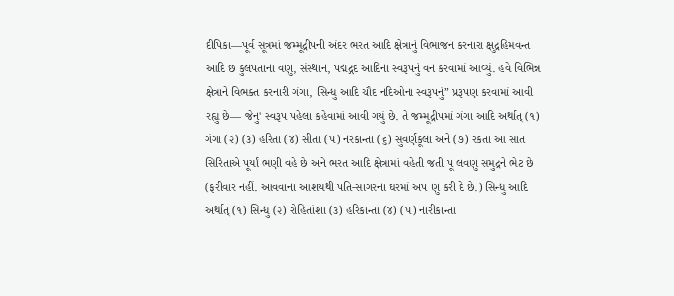દીપિકા—પૂર્વ સૂત્રમાં જમ્મૂદ્રીપની અંદર ભરત આદિ ક્ષેત્રાનું વિભાજન કરનારા ક્ષુદ્રહિમવન્ત આદિ છ કુલપતાના વણુ, સંસ્થાન, પદ્મદ્ગદ આદિના સ્વરૂપનું વન કરવામાં આવ્યું. હવે વિભિન્ન ક્ષેત્રાને વિભક્ત કરનારી ગંગા, સિન્ધુ આદિ ચૌદ નદિઓના સ્વરૂપનું” પ્રરૂપણ કરવામાં આવી રહ્યુ છે— જેનુ' સ્વરૂપ પહેલા કહેવામાં આવી ગયું છે. તે જમ્મૂદ્રીપમાં ગંગા આદિ અર્થાત્ (૧) ગંગા (૨) (૩) હરિતા (૪) સીતા (૫) નરકાન્તા (૬) સુવર્ણકૂલા અને (૭) રકતા આ સાત સિરિતાએ પૂર્યાં ભણી વહે છે અને ભરત આદિ ક્ષેત્રામાં વહેતી જતી પૂ લવણુ સમુદ્રને ભેટ છે (ફરીવાર નહીં. આવવાના આશયથી પતિ-સાગરના ઘરમાં અપ ણુ કરી દે છે.) સિન્ધુ આદિ અર્થાત્ (૧) સિન્ધુ (૨) રોહિતાંશા (૩) હરિકાન્તા (૪) (૫) નારીકાન્તા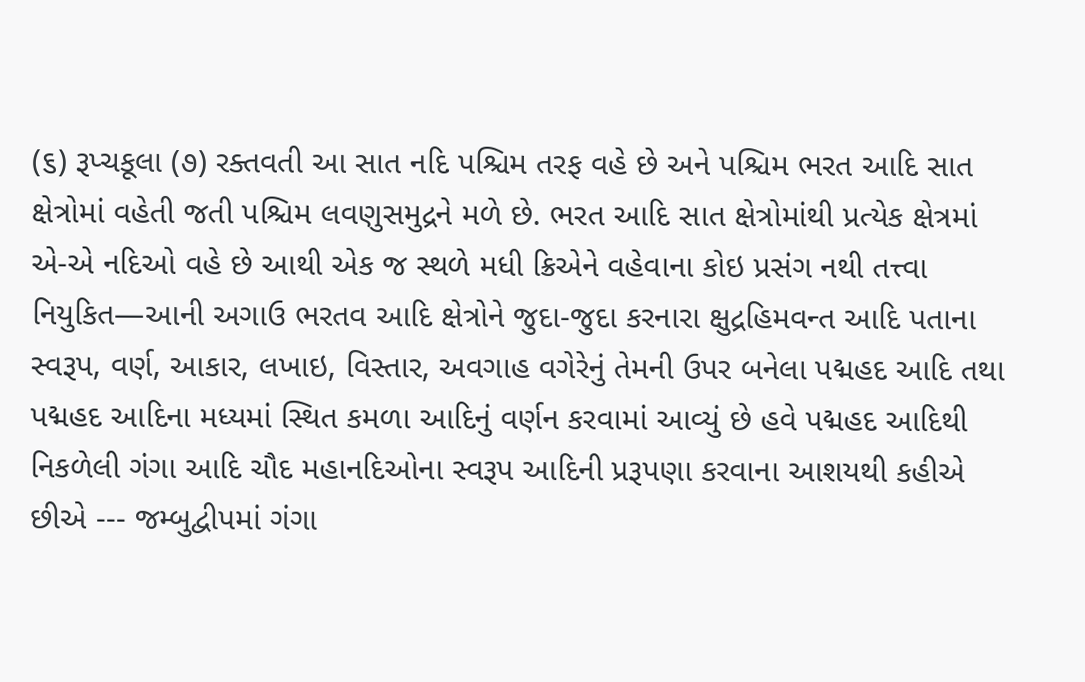(૬) રૂપ્ચકૂલા (૭) રક્તવતી આ સાત નદિ પશ્ચિમ તરફ વહે છે અને પશ્ચિમ ભરત આદિ સાત ક્ષેત્રોમાં વહેતી જતી પશ્ચિમ લવણુસમુદ્રને મળે છે. ભરત આદિ સાત ક્ષેત્રોમાંથી પ્રત્યેક ક્ષેત્રમાં એ-એ નદિઓ વહે છે આથી એક જ સ્થળે મધી ક્રિએને વહેવાના કોઇ પ્રસંગ નથી તત્ત્વા નિયુકિત—આની અગાઉ ભરતવ આદિ ક્ષેત્રોને જુદા-જુદા કરનારા ક્ષુદ્રહિમવન્ત આદિ પતાના સ્વરૂપ, વર્ણ, આકાર, લખાઇ, વિસ્તાર, અવગાહ વગેરેનું તેમની ઉપર બનેલા પદ્મહદ આદિ તથા પદ્મહદ આદિના મધ્યમાં સ્થિત કમળા આદિનું વર્ણન કરવામાં આવ્યું છે હવે પદ્મહદ આદિથી નિકળેલી ગંગા આદિ ચૌદ મહાનદિઓના સ્વરૂપ આદિની પ્રરૂપણા કરવાના આશયથી કહીએ છીએ --- જમ્બુદ્વીપમાં ગંગા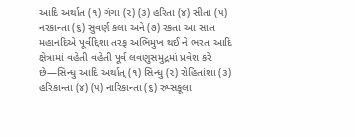આદિ અર્થાત (૧) ગંગા (૨) (૩) હરિતા (૪) સીતા (૫) નરકાન્તા (૬) સુવર્ણ કલા અને (૭) રકતા આ સાત મહાનદિએ પૂર્વદ્દિશા તરફ અભિમુખ થઈ ને ભરત આદિ ક્ષેત્રામાં વહેતી વહેતી પૂર્વ લવણુસમુદ્રમાં પ્રવેશ કરે છે—સિન્ધુ આદિ અર્થાત્ (૧) સિન્ધુ (૨) રોહિતાંશા (૩) હરિકાન્તા (૪) (૫) નારિકાન્તા (૬) રુપ્સકૂલા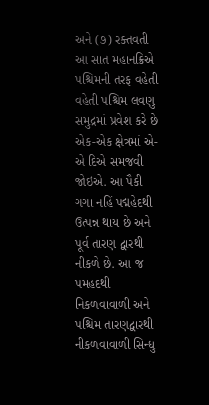અને (૭) રક્તવતી આ સાત મહાનક્રિએ પશ્ચિમની તરફ વહેતી વહેતી પશ્ચિમ લવણુ સમુદ્રમાં પ્રવેશ કરે છે એક-એક ક્ષેત્રમાં એ-એ દિએ સમજવી જોઇએ. આ પૈકી ગગા નહિં પદ્મહેદથી ઉત્પન્ન થાય છે અને પૂર્વ તારણ દ્વારથી નીકળે છે. આ જ પમહદથી નિકળવાવાળી અને પશ્ચિમ તારણદ્વારથી નીકળવાવાળી સિન્ધુ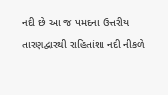નદી છે આ જ પમદના ઉત્તરીય તારણદ્વારથી રાહિતાંશા નદી નીકળે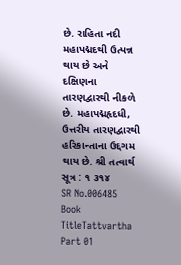છે. રાહિતા નદી મહાપદ્મદથી ઉત્પન્ન થાય છે અને દક્ષિણના તારણદ્વારથી નીકળે છે. મહાપદ્મહૃદધી, ઉત્તરીય તારણદ્વારથી હરિકાન્તાના ઉદ્દગમ થાય છે. શ્રી તત્વાર્થ સૂત્ર : ૧ ૩૧૪
SR No.006485
Book TitleTattvartha Part 01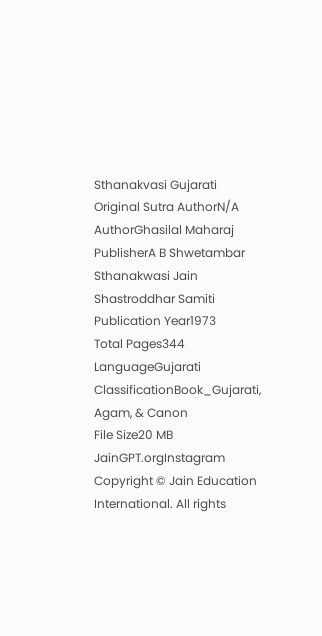Sthanakvasi Gujarati
Original Sutra AuthorN/A
AuthorGhasilal Maharaj
PublisherA B Shwetambar Sthanakwasi Jain Shastroddhar Samiti
Publication Year1973
Total Pages344
LanguageGujarati
ClassificationBook_Gujarati, Agam, & Canon
File Size20 MB
JainGPT.orgInstagram
Copyright © Jain Education International. All rights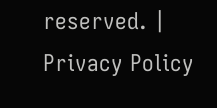reserved. | Privacy Policy